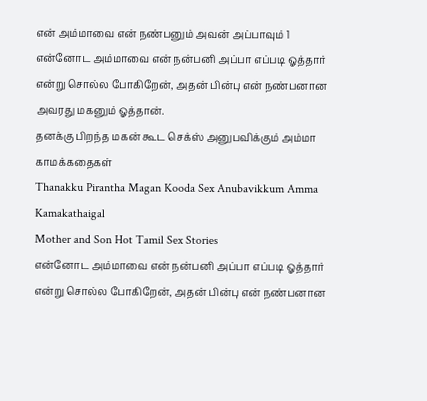என் அம்மாவை என் நண்பனும் அவன் அப்பாவும் 1
என்னோட அம்மாவை என் நன்பனி அப்பா எப்படி ஓத்தார் என்று சொல்ல போகிறேன், அதன் பின்பு என் நண்பனான அவரது மகனும் ஓத்தான்.
தனக்கு பிறந்த மகன் கூட செக்ஸ் அனுபவிக்கும் அம்மா காமக்கதைகள்
Thanakku Pirantha Magan Kooda Sex Anubavikkum Amma Kamakathaigal
Mother and Son Hot Tamil Sex Stories
என்னோட அம்மாவை என் நன்பனி அப்பா எப்படி ஓத்தார் என்று சொல்ல போகிறேன், அதன் பின்பு என் நண்பனான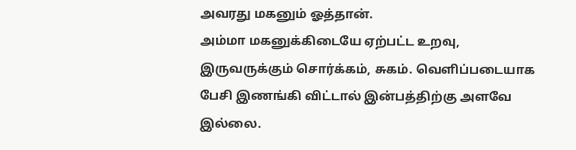அவரது மகனும் ஓத்தான்.
அம்மா மகனுக்கிடையே ஏற்பட்ட உறவு, இருவருக்கும் சொர்க்கம், சுகம். வெளிப்படையாக பேசி இணங்கி விட்டால் இன்பத்திற்கு அளவே இல்லை.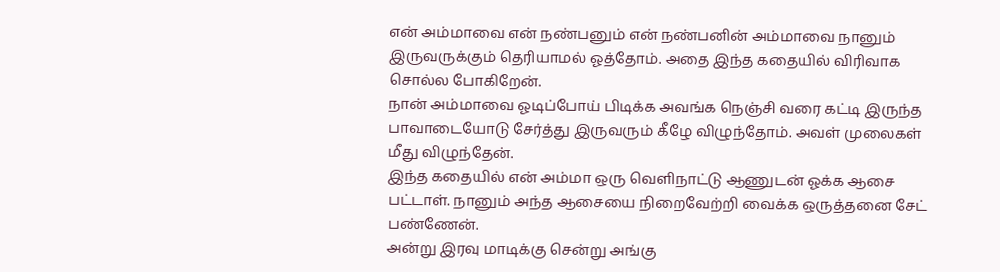என் அம்மாவை என் நண்பனும் என் நண்பனின் அம்மாவை நானும் இருவருக்கும் தெரியாமல் ஓத்தோம். அதை இந்த கதையில் விரிவாக சொல்ல போகிறேன்.
நான் அம்மாவை ஓடிப்போய் பிடிக்க அவங்க நெஞ்சி வரை கட்டி இருந்த பாவாடையோடு சேர்த்து இருவரும் கீழே விழுந்தோம். அவள் முலைகள் மீது விழுந்தேன்.
இந்த கதையில் என் அம்மா ஒரு வெளிநாட்டு ஆணுடன் ஓக்க ஆசை பட்டாள். நானும் அந்த ஆசையை நிறைவேற்றி வைக்க ஒருத்தனை சேட் பண்ணேன்.
அன்று இரவு மாடிக்கு சென்று அங்கு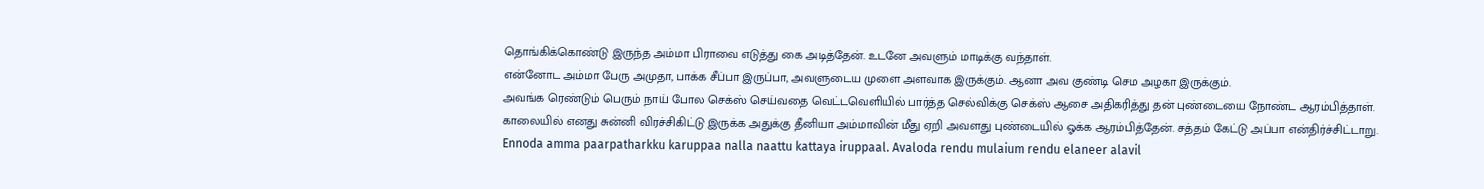தொங்கிக்கொண்டு இருந்த அம்மா பிராவை எடுத்து கை அடித்தேன். உடனே அவளும் மாடிக்கு வந்தாள்.
என்னோட அம்மா பேரு அமுதா, பாக்க சீப்பா இருப்பா, அவளுடைய முளை அளவாக இருக்கும். ஆனா அவ குண்டி செம அழகா இருக்கும்.
அவங்க ரெண்டும் பெரும் நாய் போல செக்ஸ் செய்வதை வெட்டவெளியில் பார்த்த செல்விக்கு செக்ஸ் ஆசை அதிகரித்து தன் புண்டையை நோண்ட ஆரம்பித்தாள்.
காலையில் எனது சுன்னி விரச்சிகிட்டு இருக்க அதுக்கு தீனியா அம்மாவின் மீது ஏறி அவளது புண்டையில் ஓக்க ஆரம்பித்தேன். சத்தம் கேட்டு அப்பா என்திர்ச்சிட்டாறு.
Ennoda amma paarpatharkku karuppaa nalla naattu kattaya iruppaal. Avaloda rendu mulaium rendu elaneer alavil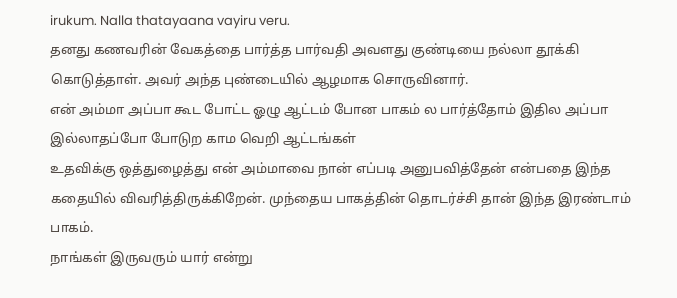irukum. Nalla thatayaana vayiru veru.
தனது கணவரின் வேகத்தை பார்த்த பார்வதி அவளது குண்டியை நல்லா தூக்கி கொடுத்தாள். அவர் அந்த புண்டையில் ஆழமாக சொருவினார்.
என் அம்மா அப்பா கூட போட்ட ஓழு ஆட்டம் போன பாகம் ல பார்த்தோம் இதில அப்பா இல்லாதப்போ போடுற காம வெறி ஆட்டங்கள்
உதவிக்கு ஒத்துழைத்து என் அம்மாவை நான் எப்படி அனுபவித்தேன் என்பதை இந்த கதையில் விவரித்திருக்கிறேன். முந்தைய பாகத்தின் தொடர்ச்சி தான் இந்த இரண்டாம் பாகம்.
நாங்கள் இருவரும் யார் என்று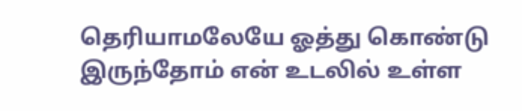தெரியாமலேயே ஓத்து கொண்டு இருந்தோம் என் உடலில் உள்ள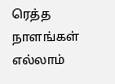ரெத்த நாளங்கள் எல்லாம்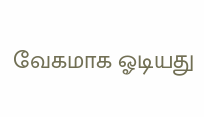வேகமாக ஓடியது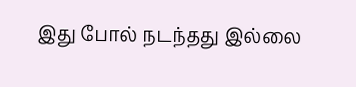இது போல் நடந்தது இல்லை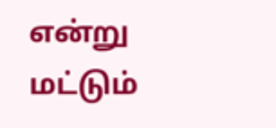என்று மட்டும்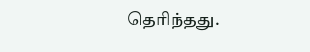தெரிந்தது.